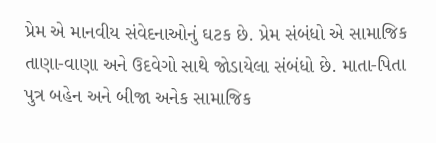પ્રેમ એ માનવીય સંવેદનાઓનું ઘટક છે. પ્રેમ સંબંધો એ સામાજિક તાણા-વાણા અને ઉદવેગો સાથે જોડાયેલા સંબંધો છે. માતા-પિતા પુત્ર બહેન અને બીજા અનેક સામાજિક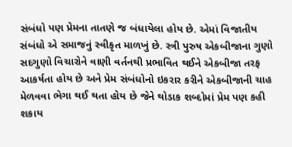સંબંધો પણ પ્રેમના તાતણે જ બંધાયેલા હોય છે. એમાં વિજાતીય સંબંધો એ સમાજનું સ્વીકૃત માળખું છે. સ્ત્રી પુરુષ એકબીજાના ગુણો સદગુણો વિચારોને વાણી વર્તનથી પ્રભાવિત થઈને એકબીજા તરફ આકર્ષતા હોય છે અને પ્રેમ સંબંધોનો ઇકરાર કરીને એકબીજાની ચાહ મેળવવા ભેગા થઈ થતા હોય છે જેને થોડાક શબ્દોમાં પ્રેમ પણ કહી શકાય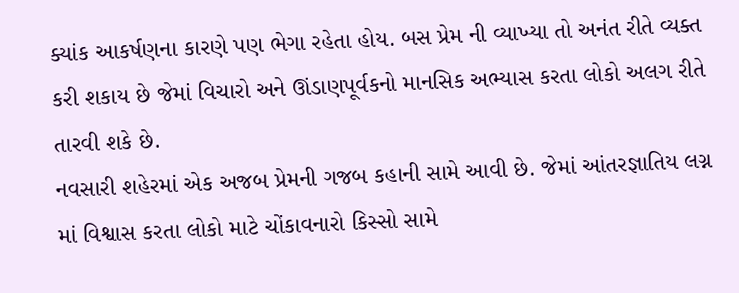ક્યાંક આકર્ષણના કારણે પણ ભેગા રહેતા હોય. બસ પ્રેમ ની વ્યાખ્યા તો અનંત રીતે વ્યક્ત કરી શકાય છે જેમાં વિચારો અને ઊંડાણપૂર્વકનો માનસિક અભ્યાસ કરતા લોકો અલગ રીતે તારવી શકે છે.
નવસારી શહેરમાં એક અજબ પ્રેમની ગજબ કહાની સામે આવી છે. જેમાં આંતરજ્ઞાતિય લગ્ન માં વિશ્વાસ કરતા લોકો માટે ચોંકાવનારો કિસ્સો સામે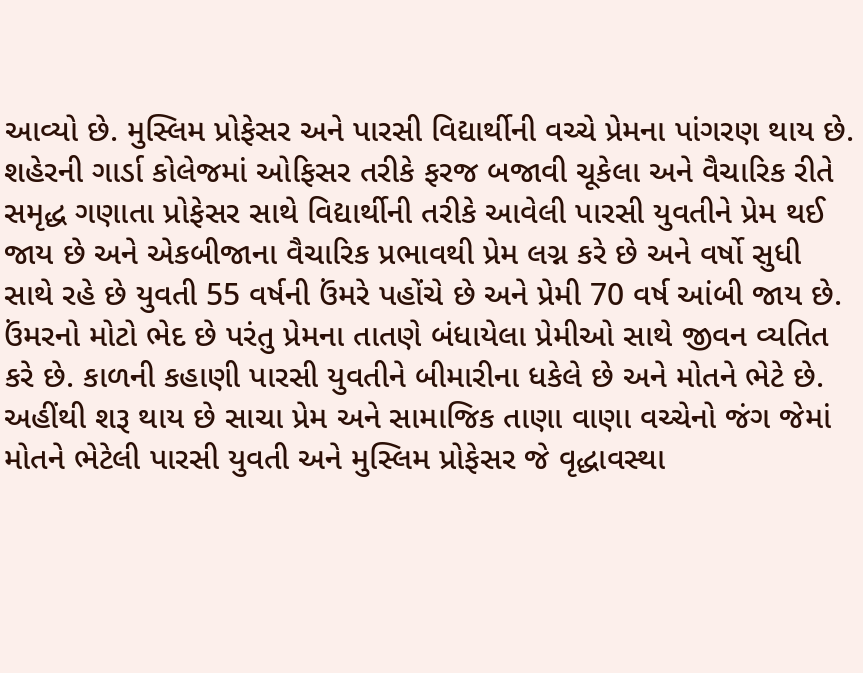આવ્યો છે. મુસ્લિમ પ્રોફેસર અને પારસી વિદ્યાર્થીની વચ્ચે પ્રેમના પાંગરણ થાય છે. શહેરની ગાર્ડા કોલેજમાં ઓફિસર તરીકે ફરજ બજાવી ચૂકેલા અને વૈચારિક રીતે સમૃદ્ધ ગણાતા પ્રોફેસર સાથે વિદ્યાર્થીની તરીકે આવેલી પારસી યુવતીને પ્રેમ થઈ જાય છે અને એકબીજાના વૈચારિક પ્રભાવથી પ્રેમ લગ્ન કરે છે અને વર્ષો સુધી સાથે રહે છે યુવતી 55 વર્ષની ઉંમરે પહોંચે છે અને પ્રેમી 70 વર્ષ આંબી જાય છે. ઉંમરનો મોટો ભેદ છે પરંતુ પ્રેમના તાતણે બંધાયેલા પ્રેમીઓ સાથે જીવન વ્યતિત કરે છે. કાળની કહાણી પારસી યુવતીને બીમારીના ધકેલે છે અને મોતને ભેટે છે. અહીંથી શરૂ થાય છે સાચા પ્રેમ અને સામાજિક તાણા વાણા વચ્ચેનો જંગ જેમાં મોતને ભેટેલી પારસી યુવતી અને મુસ્લિમ પ્રોફેસર જે વૃદ્ધાવસ્થા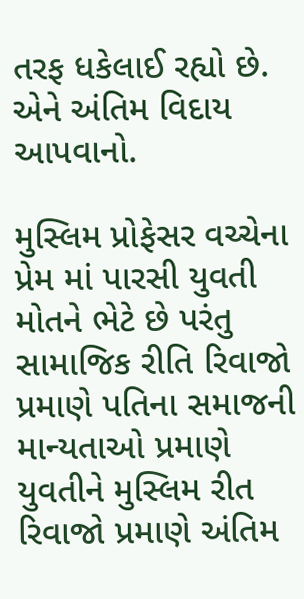તરફ ધકેલાઈ રહ્યો છે. એને અંતિમ વિદાય આપવાનો.

મુસ્લિમ પ્રોફેસર વચ્ચેના પ્રેમ માં પારસી યુવતી મોતને ભેટે છે પરંતુ સામાજિક રીતિ રિવાજો પ્રમાણે પતિના સમાજની માન્યતાઓ પ્રમાણે યુવતીને મુસ્લિમ રીત રિવાજો પ્રમાણે અંતિમ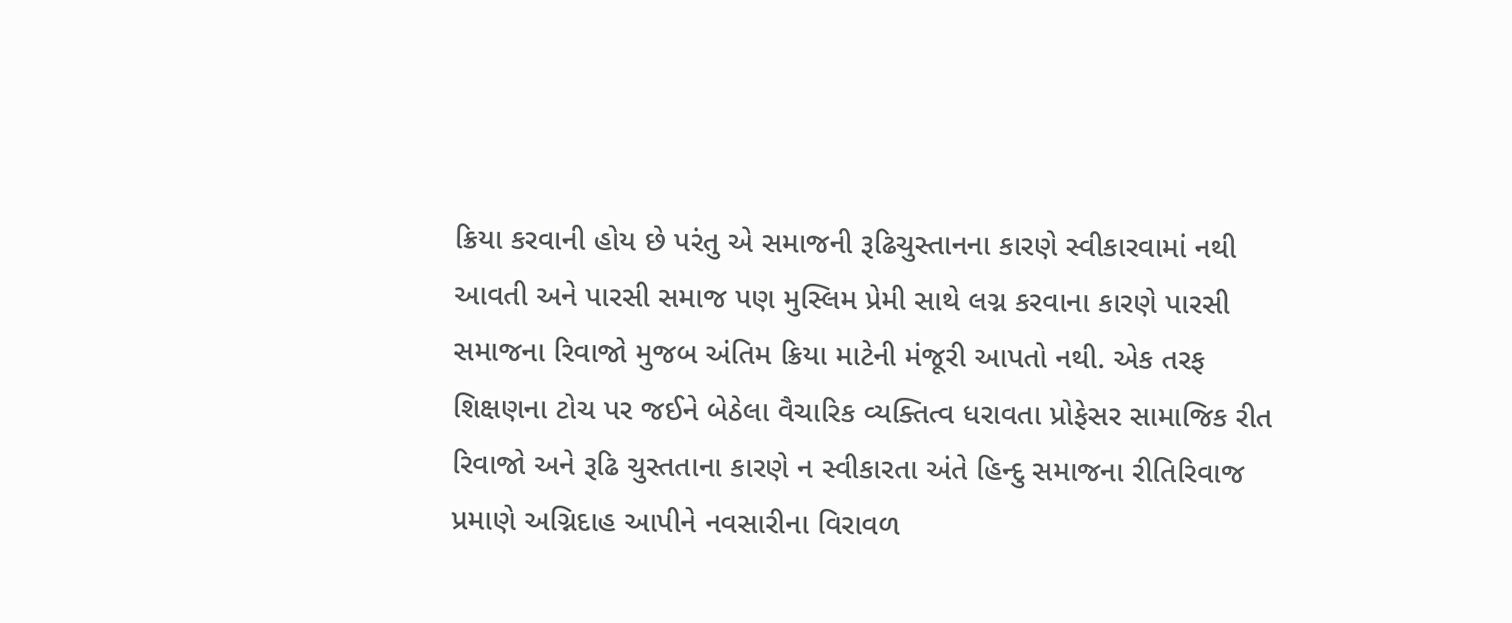ક્રિયા કરવાની હોય છે પરંતુ એ સમાજની રૂઢિચુસ્તાનના કારણે સ્વીકારવામાં નથી આવતી અને પારસી સમાજ પણ મુસ્લિમ પ્રેમી સાથે લગ્ન કરવાના કારણે પારસી સમાજના રિવાજો મુજબ અંતિમ ક્રિયા માટેની મંજૂરી આપતો નથી. એક તરફ શિક્ષણના ટોચ પર જઈને બેઠેલા વૈચારિક વ્યક્તિત્વ ધરાવતા પ્રોફેસર સામાજિક રીત રિવાજો અને રૂઢિ ચુસ્તતાના કારણે ન સ્વીકારતા અંતે હિન્દુ સમાજના રીતિરિવાજ પ્રમાણે અગ્નિદાહ આપીને નવસારીના વિરાવળ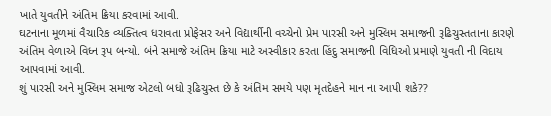ખાતે યુવતીને અંતિમ ક્રિયા કરવામાં આવી.
ઘટનાના મૂળમાં વૈચારિક વ્યક્તિત્વ ધરાવતા પ્રોફેસર અને વિદ્યાર્થીની વચ્ચેનો પ્રેમ પારસી અને મુસ્લિમ સમાજની રૂઢિચુસ્તતાના કારણે અંતિમ વેળાએ વિધ્ન રૂપ બન્યો. બંને સમાજે અંતિમ ક્રિયા માટે અસ્વીકાર કરતા હિંદુ સમાજની વિધિઓ પ્રમાણે યુવતી ની વિદાય આપવામાં આવી.
શું પારસી અને મુસ્લિમ સમાજ એટલો બધો રૂઢિચુસ્ત છે કે અંતિમ સમયે પણ મૃતદેહને માન ના આપી શકે??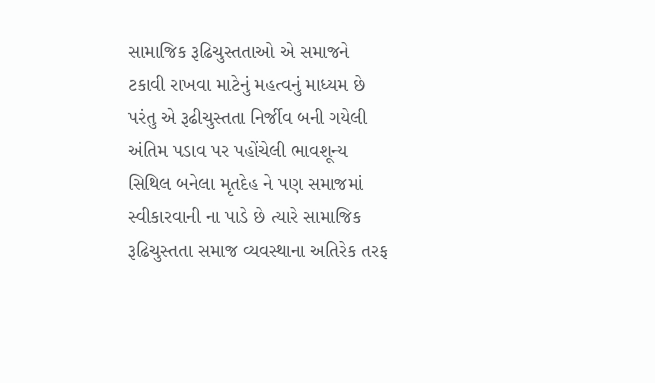સામાજિક રૂઢિચુસ્તતાઓ એ સમાજને ટકાવી રાખવા માટેનું મહત્વનું માધ્યમ છે પરંતુ એ રૂઢીચુસ્તતા નિર્જીવ બની ગયેલી અંતિમ પડાવ પર પહોંચેલી ભાવશૂન્ય સિથિલ બનેલા મૃતદેહ ને પણ સમાજમાં સ્વીકારવાની ના પાડે છે ત્યારે સામાજિક રૂઢિચુસ્તતા સમાજ વ્યવસ્થાના અતિરેક તરફ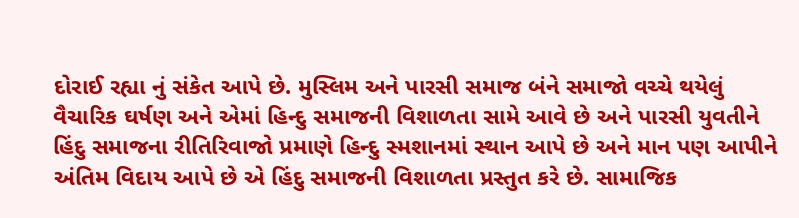દોરાઈ રહ્યા નું સંકેત આપે છે. મુસ્લિમ અને પારસી સમાજ બંને સમાજો વચ્ચે થયેલું વૈચારિક ઘર્ષણ અને એમાં હિન્દુ સમાજની વિશાળતા સામે આવે છે અને પારસી યુવતીને હિંદુ સમાજના રીતિરિવાજો પ્રમાણે હિન્દુ સ્મશાનમાં સ્થાન આપે છે અને માન પણ આપીને અંતિમ વિદાય આપે છે એ હિંદુ સમાજની વિશાળતા પ્રસ્તુત કરે છે. સામાજિક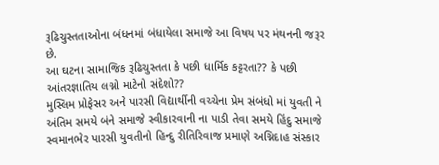રૂઢિચુસ્તતાઓના બંધનમાં બંધાયેલા સમાજે આ વિષય પર મંથનની જરૂર છે.
આ ઘટના સામાજિક રૂઢિચુસ્તતા કે પછી ધાર્મિક કટ્ટરતા?? કે પછી આંતરજ્ઞાતિય લગ્નો માટેનો સંદેશો??
મુસ્લિમ પ્રોફેસર અને પારસી વિદ્યાર્થીની વચ્ચેના પ્રેમ સંબંધો માં યુવતી ને અંતિમ સમયે બંને સમાજે સ્વીકારવાની ના પાડી તેવા સમયે હિંદુ સમાજે સ્વમાનભેર પારસી યુવતીનો હિન્દુ રીતિરિવાજ પ્રમાણે અગ્નિદાહ સંસ્કાર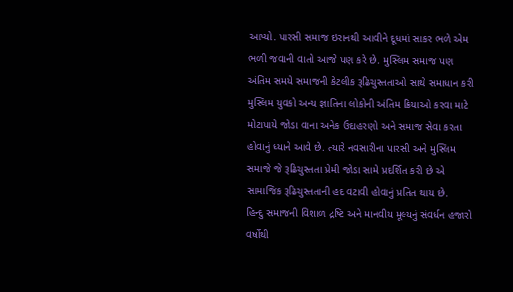આપ્યો. પારસી સમાજ ઇરાનથી આવીને દૂધમાં સાકર ભળે એમ ભળી જવાની વાતો આજે પણ કરે છે. મુસ્લિમ સમાજ પણ અંતિમ સમયે સમાજની કેટલીક રૂઢિચુસ્તતાઓ સાથે સમાધાન કરી મુસ્લિમ યુવકો અન્ય જ્ઞાતિના લોકોની અંતિમ ક્રિયાઓ કરવા માટે મોટાપાયે જોડા વાના અનેક ઉદાહરણો અને સમાજ સેવા કરતા હોવાનું ધ્યાને આવે છે. ત્યારે નવસારીના પારસી અને મુસ્લિમ સમાજે જે રૂઢિચુસ્તતા પ્રેમી જોડા સામે પ્રદર્શિત કરી છે એ સામાજિક રૂઢિચુસ્તતાની હદ વટાવી હોવાનું પ્રતિત થાય છે.
હિન્દુ સમાજની વિશાળ દ્રષ્ટિ અને માનવીય મૂલ્યનું સંવર્ધન હજારો વર્ષોથી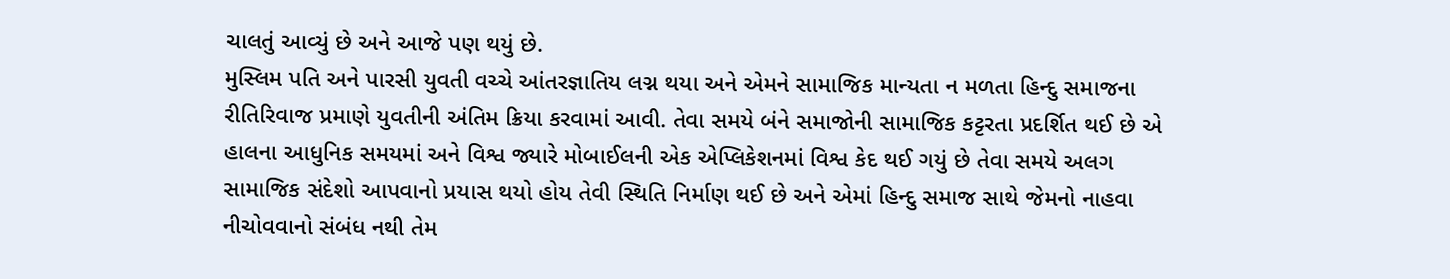ચાલતું આવ્યું છે અને આજે પણ થયું છે.
મુસ્લિમ પતિ અને પારસી યુવતી વચ્ચે આંતરજ્ઞાતિય લગ્ન થયા અને એમને સામાજિક માન્યતા ન મળતા હિન્દુ સમાજના રીતિરિવાજ પ્રમાણે યુવતીની અંતિમ ક્રિયા કરવામાં આવી. તેવા સમયે બંને સમાજોની સામાજિક કટ્ટરતા પ્રદર્શિત થઈ છે એ હાલના આધુનિક સમયમાં અને વિશ્વ જ્યારે મોબાઈલની એક એપ્લિકેશનમાં વિશ્વ કેદ થઈ ગયું છે તેવા સમયે અલગ સામાજિક સંદેશો આપવાનો પ્રયાસ થયો હોય તેવી સ્થિતિ નિર્માણ થઈ છે અને એમાં હિન્દુ સમાજ સાથે જેમનો નાહવા નીચોવવાનો સંબંધ નથી તેમ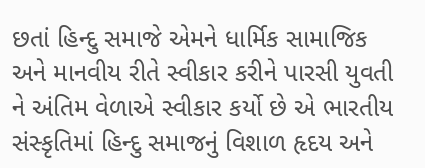છતાં હિન્દુ સમાજે એમને ધાર્મિક સામાજિક અને માનવીય રીતે સ્વીકાર કરીને પારસી યુવતી ને અંતિમ વેળાએ સ્વીકાર કર્યો છે એ ભારતીય સંસ્કૃતિમાં હિન્દુ સમાજનું વિશાળ હૃદય અને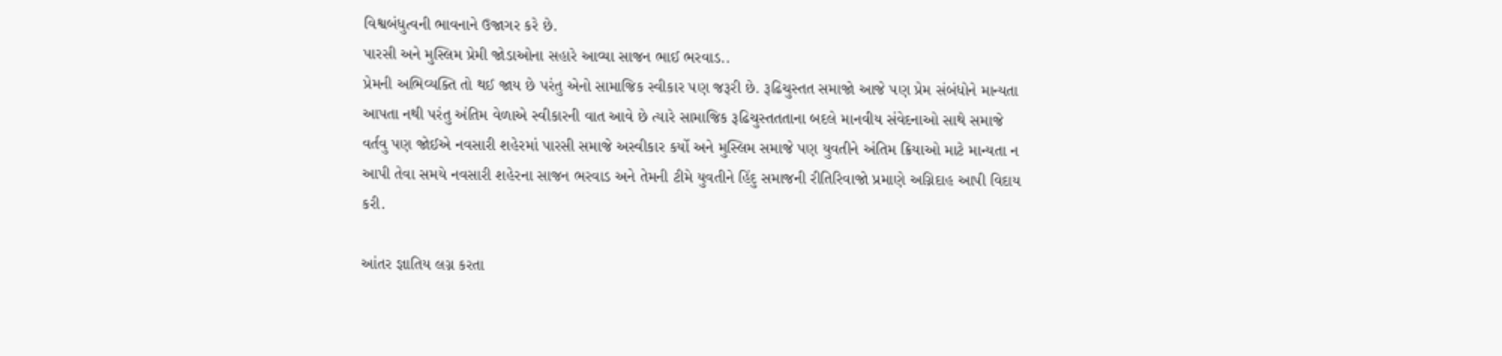વિશ્વબંધુત્વની ભાવનાને ઉજાગર કરે છે.
પારસી અને મુસ્લિમ પ્રેમી જોડાઓના સહારે આવ્યા સાજન ભાઈ ભરવાડ..
પ્રેમની અભિવ્યક્તિ તો થઈ જાય છે પરંતુ એનો સામાજિક સ્વીકાર પણ જરૂરી છે. રૂઢિચુસ્તત સમાજો આજે પણ પ્રેમ સંબંધોને માન્યતા આપતા નથી પરંતુ અંતિમ વેળાએ સ્વીકારની વાત આવે છે ત્યારે સામાજિક રૂઢિચુસ્તતતાના બદલે માનવીય સંવેદનાઓ સાથે સમાજે વર્તવુ પણ જોઈએ નવસારી શહેરમાં પારસી સમાજે અસ્વીકાર કર્યો અને મુસ્લિમ સમાજે પણ યુવતીને અંતિમ ક્રિયાઓ માટે માન્યતા ન આપી તેવા સમયે નવસારી શહેરના સાજન ભરવાડ અને તેમની ટીમે યુવતીને હિંદુ સમાજની રીતિરિવાજો પ્રમાણે અગ્નિદાહ આપી વિદાય કરી.

આંતર જ્ઞાતિય લગ્ન કરતા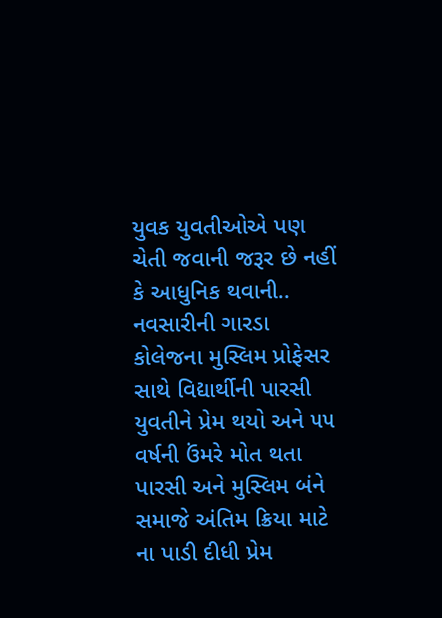યુવક યુવતીઓએ પણ ચેતી જવાની જરૂર છે નહીં કે આધુનિક થવાની..
નવસારીની ગારડા કોલેજના મુસ્લિમ પ્રોફેસર સાથે વિદ્યાર્થીની પારસી યુવતીને પ્રેમ થયો અને ૫૫ વર્ષની ઉંમરે મોત થતા પારસી અને મુસ્લિમ બંને સમાજે અંતિમ ક્રિયા માટે ના પાડી દીધી પ્રેમ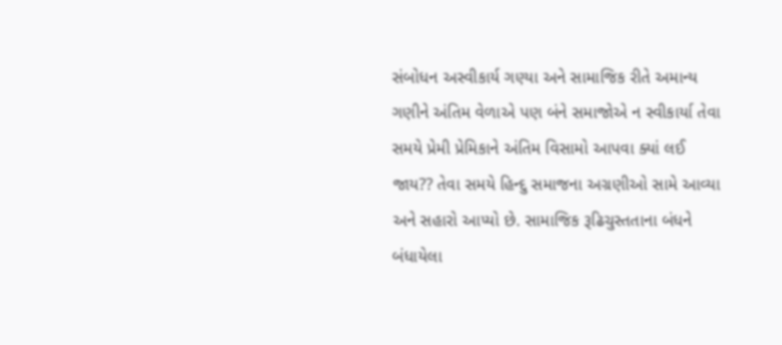સંબોધન અસ્વીકાર્ય ગણ્યા અને સામાજિક રીતે અમાન્ય ગણીને અંતિમ વેળાએ પણ બંને સમાજોએ ન સ્વીકાર્યા તેવા સમયે પ્રેમી પ્રેમિકાને અંતિમ વિસામો આપવા ક્યાં લઈ જાય?? તેવા સમયે હિન્દુ સમાજના અગ્રણીઓ સામે આવ્યા અને સહારો આપ્યો છે. સામાજિક રૂઢિચુસ્તતાના બંધને બંધાયેલા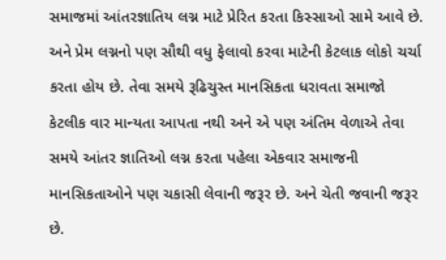સમાજમાં આંતરજ્ઞાતિય લગ્ન માટે પ્રેરિત કરતા કિસ્સાઓ સામે આવે છે. અને પ્રેમ લગ્નનો પણ સૌથી વધુ ફેલાવો કરવા માટેની કેટલાક લોકો ચર્ચા કરતા હોય છે. તેવા સમયે રૂઢિચુસ્ત માનસિકતા ધરાવતા સમાજો કેટલીક વાર માન્યતા આપતા નથી અને એ પણ અંતિમ વેળાએ તેવા સમયે આંતર જ્ઞાતિઓ લગ્ન કરતા પહેલા એકવાર સમાજની માનસિકતાઓને પણ ચકાસી લેવાની જરૂર છે. અને ચેતી જવાની જરૂર છે.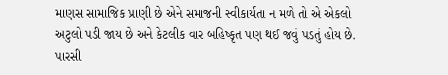માણસ સામાજિક પ્રાણી છે એને સમાજની સ્વીકાર્યતા ન મળે તો એ એકલો અટુલો પડી જાય છે અને કેટલીક વાર બહિષ્કૃત પણ થઈ જવું પડતું હોય છે.
પારસી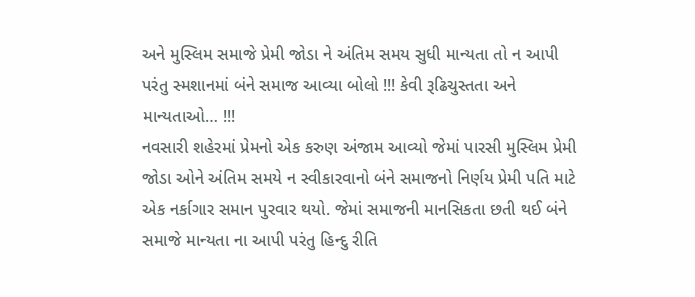અને મુસ્લિમ સમાજે પ્રેમી જોડા ને અંતિમ સમય સુધી માન્યતા તો ન આપી પરંતુ સ્મશાનમાં બંને સમાજ આવ્યા બોલો !!! કેવી રૂઢિચુસ્તતા અને માન્યતાઓ… !!!
નવસારી શહેરમાં પ્રેમનો એક કરુણ અંજામ આવ્યો જેમાં પારસી મુસ્લિમ પ્રેમી જોડા ઓને અંતિમ સમયે ન સ્વીકારવાનો બંને સમાજનો નિર્ણય પ્રેમી પતિ માટે એક નર્કાગાર સમાન પુરવાર થયો. જેમાં સમાજની માનસિકતા છતી થઈ બંને સમાજે માન્યતા ના આપી પરંતુ હિન્દુ રીતિ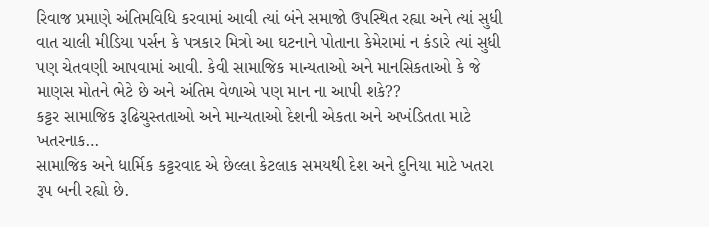રિવાજ પ્રમાણે અંતિમવિધિ કરવામાં આવી ત્યાં બંને સમાજો ઉપસ્થિત રહ્યા અને ત્યાં સુધી વાત ચાલી મીડિયા પર્સન કે પત્રકાર મિત્રો આ ઘટનાને પોતાના કેમેરામાં ન કંડારે ત્યાં સુધી પણ ચેતવણી આપવામાં આવી. કેવી સામાજિક માન્યતાઓ અને માનસિકતાઓ કે જે માણસ મોતને ભેટે છે અને અંતિમ વેળાએ પણ માન ના આપી શકે??
કટ્ટર સામાજિક રૂઢિચુસ્તતાઓ અને માન્યતાઓ દેશની એકતા અને અખંડિતતા માટે ખતરનાક…
સામાજિક અને ધાર્મિક કટ્ટરવાદ એ છેલ્લા કેટલાક સમયથી દેશ અને દુનિયા માટે ખતરા રૂપ બની રહ્યો છે.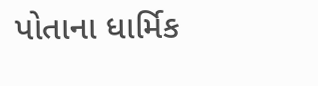પોતાના ધાર્મિક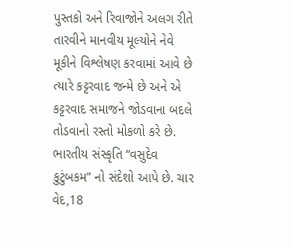પુસ્તકો અને રિવાજોને અલગ રીતે તારવીને માનવીય મૂલ્યોને નેવે મૂકીને વિશ્લેષણ કરવામાં આવે છે ત્યારે કટ્ટરવાદ જન્મે છે અને એ કટ્ટરવાદ સમાજને જોડવાના બદલે તોડવાનો રસ્તો મોકળો કરે છે. ભારતીય સંસ્કૃતિ “વસુદેવ કુટુંબકમ” નો સંદેશો આપે છે. ચાર વેદ,18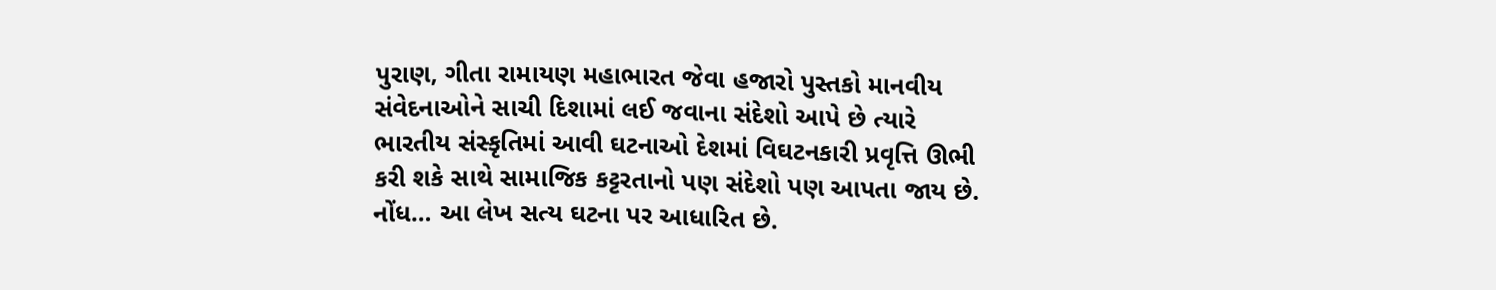પુરાણ, ગીતા રામાયણ મહાભારત જેવા હજારો પુસ્તકો માનવીય સંવેદનાઓને સાચી દિશામાં લઈ જવાના સંદેશો આપે છે ત્યારે ભારતીય સંસ્કૃતિમાં આવી ઘટનાઓ દેશમાં વિઘટનકારી પ્રવૃત્તિ ઊભી કરી શકે સાથે સામાજિક કટ્ટરતાનો પણ સંદેશો પણ આપતા જાય છે.
નોંધ… આ લેખ સત્ય ઘટના પર આધારિત છે.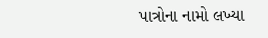પાત્રોના નામો લખ્યા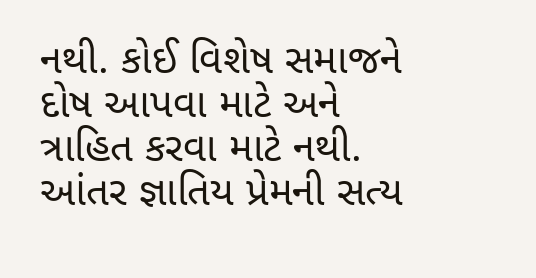નથી. કોઈ વિશેષ સમાજને દોષ આપવા માટે અને ત્રાહિત કરવા માટે નથી. આંતર જ્ઞાતિય પ્રેમની સત્ય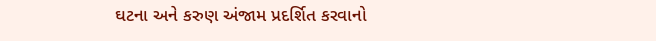ઘટના અને કરુણ અંજામ પ્રદર્શિત કરવાનો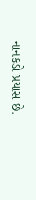નાનકડો પ્રયાસ છે.